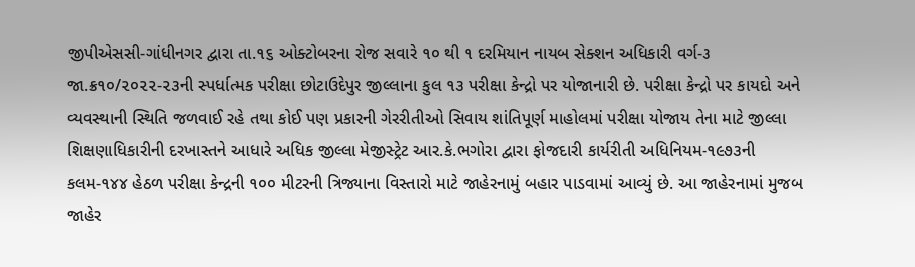જીપીએસસી-ગાંધીનગર દ્વારા તા.૧૬ ઓક્ટોબરના રોજ સવારે ૧૦ થી ૧ દરમિયાન નાયબ સેક્શન અધિકારી વર્ગ-૩ જા.ક્ર૧૦/૨૦૨૨-૨૩ની સ્પર્ધાત્મક પરીક્ષા છોટાઉદેપુર જીલ્લાના કુલ ૧૩ પરીક્ષા કેન્દ્રો પર યોજાનારી છે. પરીક્ષા કેન્દ્રો પર કાયદો અને વ્યવસ્થાની સ્થિતિ જળવાઈ રહે તથા કોઈ પણ પ્રકારની ગેરરીતીઓ સિવાય શાંતિપૂર્ણ માહોલમાં પરીક્ષા યોજાય તેના માટે જીલ્લા શિક્ષણાધિકારીની દરખાસ્તને આધારે અધિક જીલ્લા મેજીસ્ટ્રેટ આર.કે.ભગોરા દ્વારા ફોજદારી કાર્યરીતી અધિનિયમ-૧૯૭૩ની કલમ-૧૪૪ હેઠળ પરીક્ષા કેન્દ્રની ૧૦૦ મીટરની ત્રિજ્યાના વિસ્તારો માટે જાહેરનામું બહાર પાડવામાં આવ્યું છે. આ જાહેરનામાં મુજબ જાહેર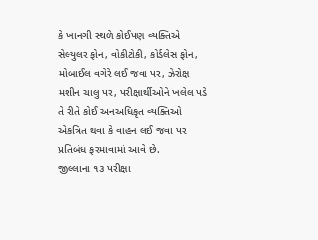કે ખાનગી સ્થળે કોઈપણ વ્યક્તિએ સેલ્યુલર ફોન, વોકીટોકી, કોર્ડલેસ ફોન, મોબાઈલ વગેરે લઈ જવા પર, ઝેરોક્ષ મશીન ચાલુ પર, પરીક્ષાર્થીઓને ખલેલ પડે તે રીતે કોઈ અનઅધિકૃત વ્યક્તિઓ એકત્રિત થવા કે વાહન લઈ જવા પર પ્રતિબંધ ફરમાવામાં આવે છે.
જીલ્લાના ૧૩ પરીક્ષા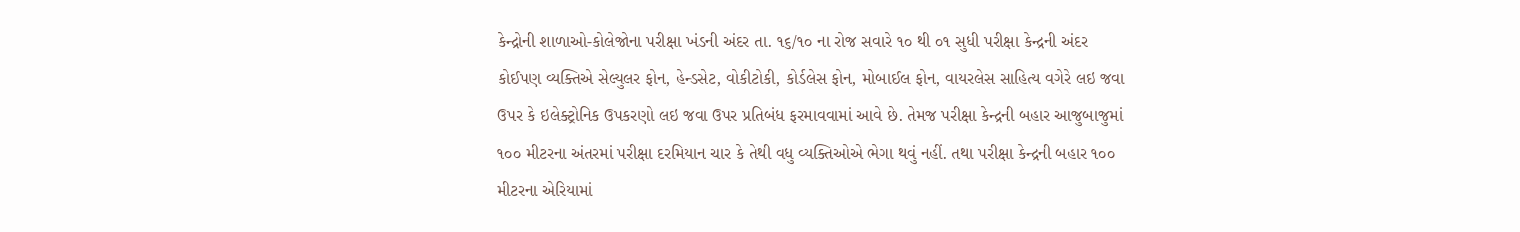કેન્દ્રોની શાળાઓ-કોલેજોના પરીક્ષા ખંડની અંદર તા. ૧૬/૧૦ ના રોજ સવારે ૧૦ થી ૦૧ સુધી પરીક્ષા કેન્દ્રની અંદર કોઈપણ વ્યક્તિએ સેલ્યુલર ફોન, હેન્ડસેટ, વોકીટોકી, કોર્ડલેસ ફોન, મોબાઈલ ફોન, વાયરલેસ સાહિત્ય વગેરે લઇ જવા ઉપર કે ઇલેક્ટ્રોનિક ઉપકરણો લઇ જવા ઉપર પ્રતિબંધ ફરમાવવામાં આવે છે. તેમજ પરીક્ષા કેન્દ્રની બહાર આજુબાજુમાં ૧૦૦ મીટરના અંતરમાં પરીક્ષા દરમિયાન ચાર કે તેથી વધુ વ્યક્તિઓએ ભેગા થવું નહીં. તથા પરીક્ષા કેન્દ્રની બહાર ૧૦૦ મીટરના એરિયામાં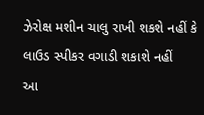ઝેરોક્ષ મશીન ચાલુ રાખી શકશે નહીં કે લાઉડ સ્પીકર વગાડી શકાશે નહીં
આ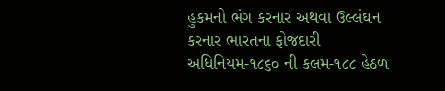હુકમનો ભંગ કરનાર અથવા ઉલ્લંઘન કરનાર ભારતના ફોજદારી અધિનિયમ-૧૮૬૦ ની કલમ-૧૮૮ હેઠળ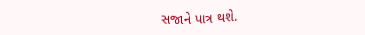સજાને પાત્ર થશે.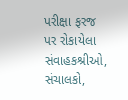પરીક્ષા ફરજ પર રોકાયેલા સંવાહકશ્રીઓ, સંચાલકો,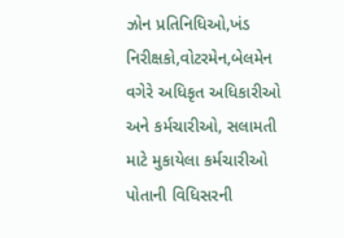ઝોન પ્રતિનિધિઓ,ખંડ નિરીક્ષકો,વોટરમેન,બેલમેન વગેરે અધિકૃત અધિકારીઓ અને કર્મચારીઓ, સલામતી માટે મુકાયેલા કર્મચારીઓ પોતાની વિધિસરની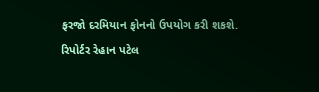ફરજો દરમિયાન ફોનનો ઉપયોગ કરી શકશે.
રિપોર્ટર રેહાન પટેલ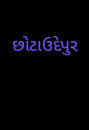છોટાઉદેપુર